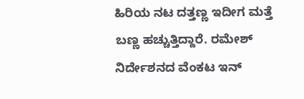ಹಿರಿಯ ನಟ ದತ್ತಣ್ಣ ಇದೀಗ ಮತ್ತೆ ಬಣ್ಣ ಹಚ್ಚುತ್ತಿದ್ದಾರೆ. ರಮೇಶ್ ನಿರ್ದೇಶನದ ವೆಂಕಟ ಇನ್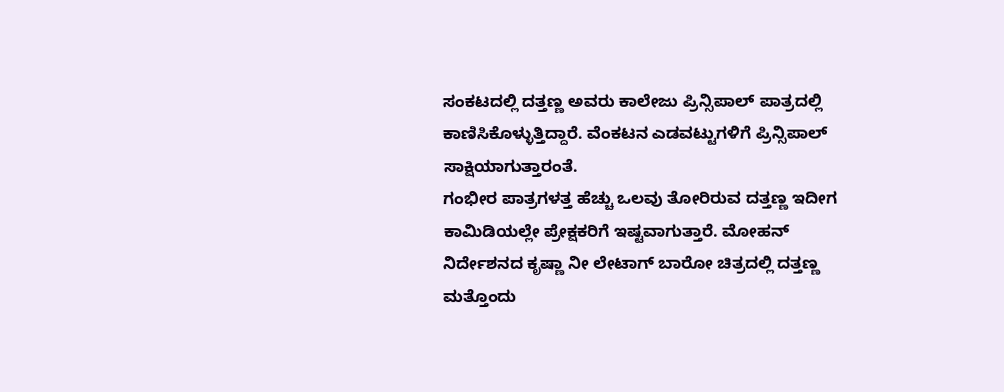ಸಂಕಟದಲ್ಲಿ ದತ್ತಣ್ಣ ಅವರು ಕಾಲೇಜು ಪ್ರಿನ್ಸಿಪಾಲ್ ಪಾತ್ರದಲ್ಲಿ ಕಾಣಿಸಿಕೊಳ್ಳುತ್ತಿದ್ದಾರೆ. ವೆಂಕಟನ ಎಡವಟ್ಟುಗಳಿಗೆ ಪ್ರಿನ್ಸಿಪಾಲ್ ಸಾಕ್ಷಿಯಾಗುತ್ತಾರಂತೆ.
ಗಂಭೀರ ಪಾತ್ರಗಳತ್ತ ಹೆಚ್ಚು ಒಲವು ತೋರಿರುವ ದತ್ತಣ್ಣ ಇದೀಗ ಕಾಮಿಡಿಯಲ್ಲೇ ಪ್ರೇಕ್ಷಕರಿಗೆ ಇಷ್ಟವಾಗುತ್ತಾರೆ. ಮೋಹನ್ ನಿರ್ದೇಶನದ ಕೃಷ್ಣಾ ನೀ ಲೇಟಾಗ್ ಬಾರೋ ಚಿತ್ರದಲ್ಲಿ ದತ್ತಣ್ಣ ಮತ್ತೊಂದು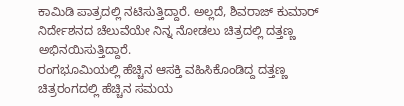ಕಾಮಿಡಿ ಪಾತ್ರದಲ್ಲಿ ನಟಿಸುತ್ತಿದ್ದಾರೆ. ಅಲ್ಲದೆ, ಶಿವರಾಜ್ ಕುಮಾರ್ ನಿರ್ದೇಶನದ ಚೆಲುವೆಯೇ ನಿನ್ನ ನೋಡಲು ಚಿತ್ರದಲ್ಲಿ ದತ್ತಣ್ಣ ಅಭಿನಯಿಸುತ್ತಿದ್ದಾರೆ.
ರಂಗಭೂಮಿಯಲ್ಲಿ ಹೆಚ್ಚಿನ ಆಸಕ್ತಿ ವಹಿಸಿಕೊಂಡಿದ್ದ ದತ್ತಣ್ಣ ಚಿತ್ರರಂಗದಲ್ಲಿ ಹೆಚ್ಚಿನ ಸಮಯ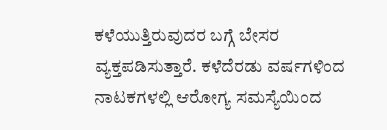ಕಳೆಯುತ್ತಿರುವುದರ ಬಗ್ಗೆ ಬೇಸರ ವ್ಯಕ್ತಪಡಿಸುತ್ತಾರೆ. ಕಳೆದೆರಡು ವರ್ಷಗಳಿಂದ ನಾಟಕಗಳಲ್ಲಿ ಆರೋಗ್ಯ ಸಮಸ್ಯೆಯಿಂದ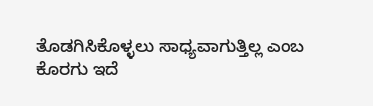ತೊಡಗಿಸಿಕೊಳ್ಳಲು ಸಾಧ್ಯವಾಗುತ್ತಿಲ್ಲ ಎಂಬ ಕೊರಗು ಇದೆ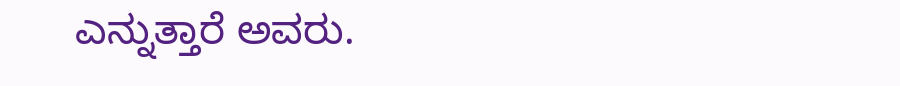ಎನ್ನುತ್ತಾರೆ ಅವರು.